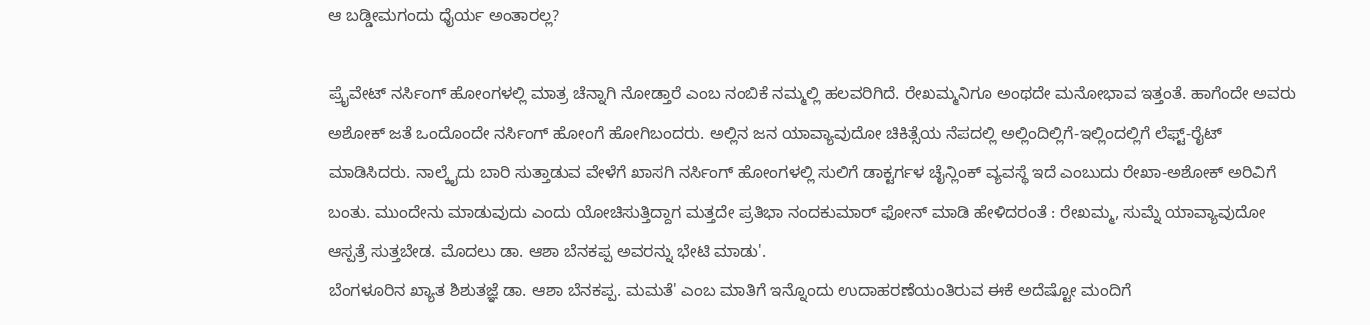ಆ ಬಡ್ಡೀಮಗಂದು ಧೈರ್ಯ ಅಂತಾರಲ್ಲ?

ಪ್ರೈವೇಟ್ ನರ್ಸಿಂಗ್ ಹೋಂಗಳಲ್ಲಿ ಮಾತ್ರ ಚೆನ್ನಾಗಿ ನೋಡ್ತಾರೆ ಎಂಬ ನಂಬಿಕೆ ನಮ್ಮಲ್ಲಿ ಹಲವರಿಗಿದೆ. ರೇಖಮ್ಮನಿಗೂ ಅಂಥದೇ ಮನೋಭಾವ ಇತ್ತಂತೆ. ಹಾಗೆಂದೇ ಅವರು ಅಶೋಕ್ ಜತೆ ಒಂದೊಂದೇ ನರ್ಸಿಂಗ್ ಹೋಂಗೆ ಹೋಗಿಬಂದರು. ಅಲ್ಲಿನ ಜನ ಯಾವ್ಯಾವುದೋ ಚಿಕಿತ್ಸೆಯ ನೆಪದಲ್ಲಿ ಅಲ್ಲಿಂದಿಲ್ಲಿಗೆ-ಇಲ್ಲಿಂದಲ್ಲಿಗೆ ಲೆಫ್ಟ್-ರೈಟ್ ಮಾಡಿಸಿದರು. ನಾಲ್ಕೈದು ಬಾರಿ ಸುತ್ತಾಡುವ ವೇಳೆಗೆ ಖಾಸಗಿ ನರ್ಸಿಂಗ್ ಹೋಂಗಳಲ್ಲಿ ಸುಲಿಗೆ ಡಾಕ್ಟರ್ಗಳ ಚೈನ್ಲಿಂಕ್ ವ್ಯವಸ್ಥೆ ಇದೆ ಎಂಬುದು ರೇಖಾ-ಅಶೋಕ್ ಅರಿವಿಗೆ ಬಂತು. ಮುಂದೇನು ಮಾಡುವುದು ಎಂದು ಯೋಚಿಸುತ್ತಿದ್ದಾಗ ಮತ್ತದೇ ಪ್ರತಿಭಾ ನಂದಕುಮಾರ್ ಫೋನ್ ಮಾಡಿ ಹೇಳಿದರಂತೆ : ರೇಖಮ್ಮ, ಸುಮ್ನೆ ಯಾವ್ಯಾವುದೋ ಆಸ್ಪತ್ರೆ ಸುತ್ತಬೇಡ. ಮೊದಲು ಡಾ. ಆಶಾ ಬೆನಕಪ್ಪ ಅವರನ್ನು ಭೇಟಿ ಮಾಡು'.
ಬೆಂಗಳೂರಿನ ಖ್ಯಾತ ಶಿಶುತಜ್ಞೆ ಡಾ. ಆಶಾ ಬೆನಕಪ್ಪ. ಮಮತೆ' ಎಂಬ ಮಾತಿಗೆ ಇನ್ನೊಂದು ಉದಾಹರಣೆಯಂತಿರುವ ಈಕೆ ಅದೆಷ್ಟೋ ಮಂದಿಗೆ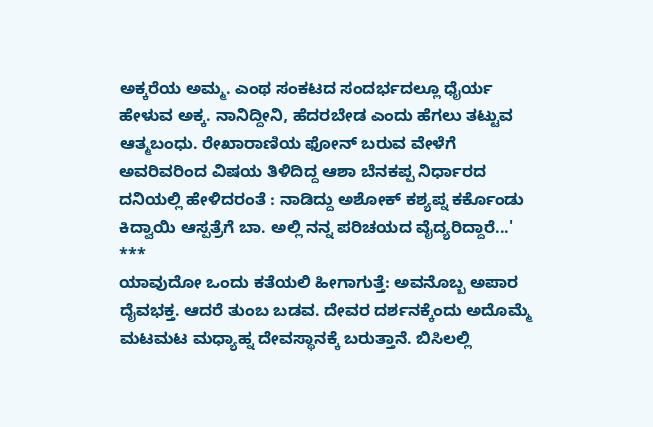ಅಕ್ಕರೆಯ ಅಮ್ಮ. ಎಂಥ ಸಂಕಟದ ಸಂದರ್ಭದಲ್ಲೂ ಧೈರ್ಯ ಹೇಳುವ ಅಕ್ಕ. ನಾನಿದ್ದೀನಿ, ಹೆದರಬೇಡ ಎಂದು ಹೆಗಲು ತಟ್ಟುವ ಆತ್ಮಬಂಧು. ರೇಖಾರಾಣಿಯ ಫೋನ್ ಬರುವ ವೇಳೆಗೆ ಅವರಿವರಿಂದ ವಿಷಯ ತಿಳಿದಿದ್ದ ಆಶಾ ಬೆನಕಪ್ಪ ನಿರ್ಧಾರದ ದನಿಯಲ್ಲಿ ಹೇಳಿದರಂತೆ : ನಾಡಿದ್ದು ಅಶೋಕ್ ಕಶ್ಯಪ್ನ ಕರ್ಕೊಂಡು ಕಿದ್ವಾಯಿ ಆಸ್ಪತ್ರೆಗೆ ಬಾ. ಅಲ್ಲಿ ನನ್ನ ಪರಿಚಯದ ವೈದ್ಯರಿದ್ದಾರೆ...'
***
ಯಾವುದೋ ಒಂದು ಕತೆಯಲಿ ಹೀಗಾಗುತ್ತೆ: ಅವನೊಬ್ಬ ಅಪಾರ ದೈವಭಕ್ತ. ಆದರೆ ತುಂಬ ಬಡವ. ದೇವರ ದರ್ಶನಕ್ಕೆಂದು ಅದೊಮ್ಮೆ ಮಟಮಟ ಮಧ್ಯಾಹ್ನ ದೇವಸ್ಥಾನಕ್ಕೆ ಬರುತ್ತಾನೆ. ಬಿಸಿಲಲ್ಲಿ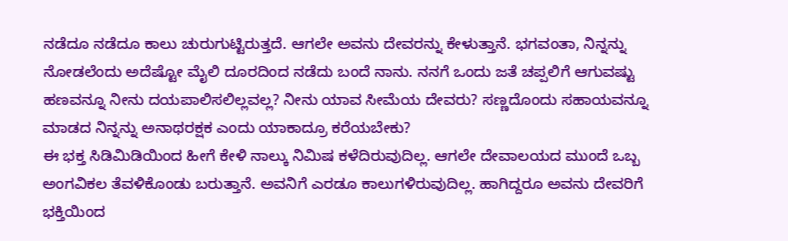ನಡೆದೂ ನಡೆದೂ ಕಾಲು ಚುರುಗುಟ್ಟಿರುತ್ತದೆ. ಆಗಲೇ ಅವನು ದೇವರನ್ನು ಕೇಳುತ್ತಾನೆ. ಭಗವಂತಾ, ನಿನ್ನನ್ನು ನೋಡಲೆಂದು ಅದೆಷ್ಟೋ ಮೈಲಿ ದೂರದಿಂದ ನಡೆದು ಬಂದೆ ನಾನು. ನನಗೆ ಒಂದು ಜತೆ ಚಪ್ಪಲಿಗೆ ಆಗುವಷ್ಟು ಹಣವನ್ನೂ ನೀನು ದಯಪಾಲಿಸಲಿಲ್ಲವಲ್ಲ? ನೀನು ಯಾವ ಸೀಮೆಯ ದೇವರು? ಸಣ್ಣದೊಂದು ಸಹಾಯವನ್ನೂ ಮಾಡದ ನಿನ್ನನ್ನು ಅನಾಥರಕ್ಷಕ ಎಂದು ಯಾಕಾದ್ರೂ ಕರೆಯಬೇಕು?
ಈ ಭಕ್ತ ಸಿಡಿಮಿಡಿಯಿಂದ ಹೀಗೆ ಕೇಳಿ ನಾಲ್ಕು ನಿಮಿಷ ಕಳೆದಿರುವುದಿಲ್ಲ. ಆಗಲೇ ದೇವಾಲಯದ ಮುಂದೆ ಒಬ್ಬ ಅಂಗವಿಕಲ ತೆವಳಿಕೊಂಡು ಬರುತ್ತಾನೆ. ಅವನಿಗೆ ಎರಡೂ ಕಾಲುಗಳಿರುವುದಿಲ್ಲ. ಹಾಗಿದ್ದರೂ ಅವನು ದೇವರಿಗೆ ಭಕ್ತಿಯಿಂದ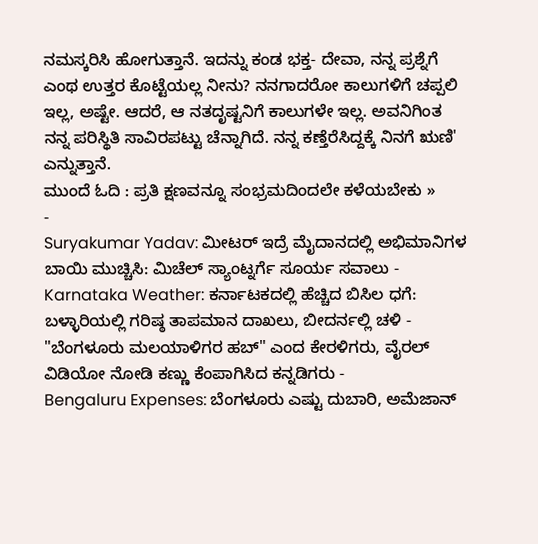ನಮಸ್ಕರಿಸಿ ಹೋಗುತ್ತಾನೆ. ಇದನ್ನು ಕಂಡ ಭಕ್ತ- ದೇವಾ, ನನ್ನ ಪ್ರಶ್ನೆಗೆ ಎಂಥ ಉತ್ತರ ಕೊಟ್ಟೆಯಲ್ಲ ನೀನು? ನನಗಾದರೋ ಕಾಲುಗಳಿಗೆ ಚಪ್ಪಲಿ ಇಲ್ಲ, ಅಷ್ಟೇ. ಆದರೆ, ಆ ನತದೃಷ್ಟನಿಗೆ ಕಾಲುಗಳೇ ಇಲ್ಲ. ಅವನಿಗಿಂತ ನನ್ನ ಪರಿಸ್ಥಿತಿ ಸಾವಿರಪಟ್ಟು ಚೆನ್ನಾಗಿದೆ. ನನ್ನ ಕಣ್ತೆರೆಸಿದ್ದಕ್ಕೆ ನಿನಗೆ ಋಣಿ' ಎನ್ನುತ್ತಾನೆ.
ಮುಂದೆ ಓದಿ : ಪ್ರತಿ ಕ್ಷಣವನ್ನೂ ಸಂಭ್ರಮದಿಂದಲೇ ಕಳೆಯಬೇಕು »
-
Suryakumar Yadav: ಮೀಟರ್ ಇದ್ರೆ ಮೈದಾನದಲ್ಲಿ ಅಭಿಮಾನಿಗಳ ಬಾಯಿ ಮುಚ್ಚಿಸಿ: ಮಿಚೆಲ್ ಸ್ಯಾಂಟ್ನರ್ಗೆ ಸೂರ್ಯ ಸವಾಲು -
Karnataka Weather: ಕರ್ನಾಟಕದಲ್ಲಿ ಹೆಚ್ಚಿದ ಬಿಸಿಲ ಧಗೆ: ಬಳ್ಳಾರಿಯಲ್ಲಿ ಗರಿಷ್ಠ ತಾಪಮಾನ ದಾಖಲು, ಬೀದರ್ನಲ್ಲಿ ಚಳಿ -
"ಬೆಂಗಳೂರು ಮಲಯಾಳಿಗರ ಹಬ್" ಎಂದ ಕೇರಳಿಗರು, ವೈರಲ್ ವಿಡಿಯೋ ನೋಡಿ ಕಣ್ಣು ಕೆಂಪಾಗಿಸಿದ ಕನ್ನಡಿಗರು -
Bengaluru Expenses: ಬೆಂಗಳೂರು ಎಷ್ಟು ದುಬಾರಿ, ಅಮೆಜಾನ್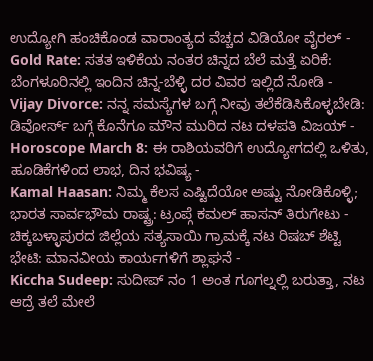ಉದ್ಯೋಗಿ ಹಂಚಿಕೊಂಡ ವಾರಾಂತ್ಯದ ವೆಚ್ಚದ ವಿಡಿಯೋ ವೈರಲ್ -
Gold Rate: ಸತತ ಇಳಿಕೆಯ ನಂತರ ಚಿನ್ನದ ಬೆಲೆ ಮತ್ತೆ ಏರಿಕೆ: ಬೆಂಗಳೂರಿನಲ್ಲಿ ಇಂದಿನ ಚಿನ್ನ-ಬೆಳ್ಳಿ ದರ ವಿವರ ಇಲ್ಲಿದೆ ನೋಡಿ -
Vijay Divorce: ನನ್ನ ಸಮಸ್ಯೆಗಳ ಬಗ್ಗೆ ನೀವು ತಲೆಕೆಡಿಸಿಕೊಳ್ಳಬೇಡಿ: ಡಿವೋರ್ಸ್ ಬಗ್ಗೆ ಕೊನೆಗೂ ಮೌನ ಮುರಿದ ನಟ ದಳಪತಿ ವಿಜಯ್ -
Horoscope March 8: ಈ ರಾಶಿಯವರಿಗೆ ಉದ್ಯೋಗದಲ್ಲಿ ಒಳಿತು, ಹೂಡಿಕೆಗಳಿಂದ ಲಾಭ, ದಿನ ಭವಿಷ್ಯ -
Kamal Haasan: ನಿಮ್ಮ ಕೆಲಸ ಎಷ್ಟಿದೆಯೋ ಅಷ್ಟು ನೋಡಿಕೊಳ್ಳಿ; ಭಾರತ ಸಾರ್ವಭೌಮ ರಾಷ್ಟ್ರ: ಟ್ರಂಪ್ಗೆ ಕಮಲ್ ಹಾಸನ್ ತಿರುಗೇಟು -
ಚಿಕ್ಕಬಳ್ಳಾಪುರದ ಜಿಲ್ಲೆಯ ಸತ್ಯಸಾಯಿ ಗ್ರಾಮಕ್ಕೆ ನಟ ರಿಷಬ್ ಶೆಟ್ಟಿ ಭೇಟಿ: ಮಾನವೀಯ ಕಾರ್ಯಗಳಿಗೆ ಶ್ಲಾಘನೆ -
Kiccha Sudeep: ಸುದೀಪ್ ನಂ 1 ಅಂತ ಗೂಗಲ್ನಲ್ಲಿ ಬರುತ್ತಾ, ನಟ ಆದ್ರೆ ತಲೆ ಮೇಲೆ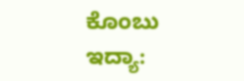ಕೊಂಬು ಇದ್ಯಾ: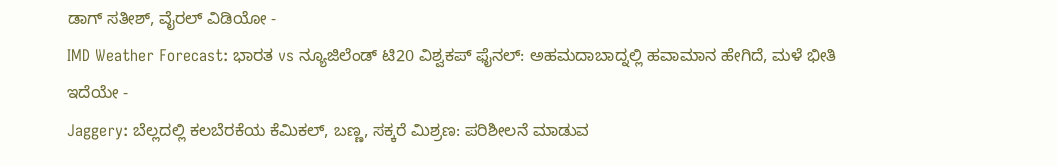ಡಾಗ್ ಸತೀಶ್, ವೈರಲ್ ವಿಡಿಯೋ -
IMD Weather Forecast: ಭಾರತ vs ನ್ಯೂಜಿಲೆಂಡ್ ಟಿ20 ವಿಶ್ವಕಪ್ ಫೈನಲ್: ಅಹಮದಾಬಾದ್ನಲ್ಲಿ ಹವಾಮಾನ ಹೇಗಿದೆ, ಮಳೆ ಭೀತಿ ಇದೆಯೇ -
Jaggery: ಬೆಲ್ಲದಲ್ಲಿ ಕಲಬೆರಕೆಯ ಕೆಮಿಕಲ್, ಬಣ್ಣ, ಸಕ್ಕರೆ ಮಿಶ್ರಣ: ಪರಿಶೀಲನೆ ಮಾಡುವ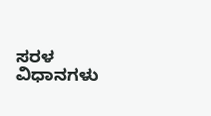ಸರಳ ವಿಧಾನಗಳು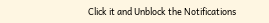Click it and Unblock the Notifications